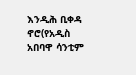እንዲሕ ቢቀዳ ኖሮ(የአዲስ አበባዋ ሳንቲም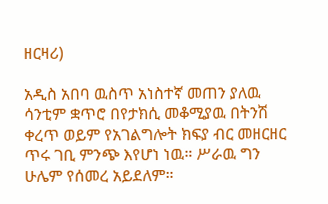ዘርዛሪ)

አዲስ አበባ ዉስጥ አነስተኛ መጠን ያለዉ ሳንቲም ቋጥሮ በየታክሲ መቆሚያዉ በትንሽ ቀረጥ ወይም የአገልግሎት ክፍያ ብር መዘርዘር ጥሩ ገቢ ምንጭ እየሆነ ነዉ። ሥራዉ ግን ሁሌም የሰመረ አይደለም።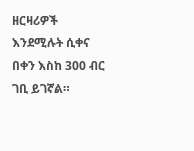ዘርዛሪዎች እንደሚሉት ሲቀና በቀን እስከ 300 ብር ገቢ ይገኛል።